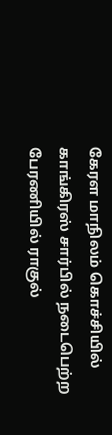கேரள மாநிலம் கொச்சியில் காங்கிரஸ் சார்பில் நடைபெற்ற பேரணியில் ராகுல்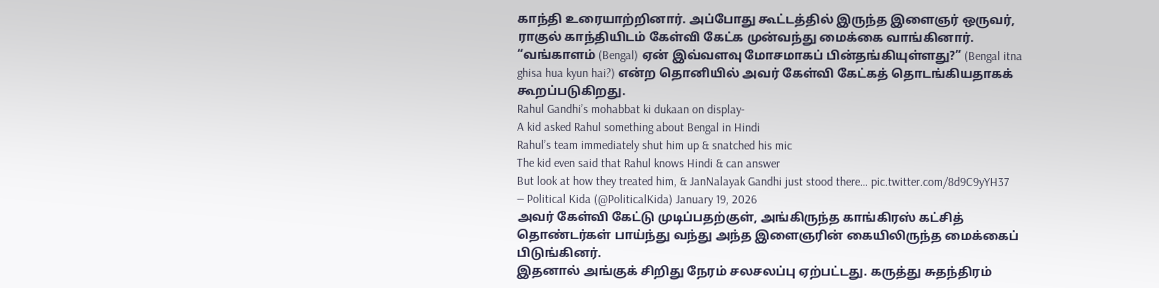காந்தி உரையாற்றினார். அப்போது கூட்டத்தில் இருந்த இளைஞர் ஒருவர், ராகுல் காந்தியிடம் கேள்வி கேட்க முன்வந்து மைக்கை வாங்கினார்.
“வங்காளம் (Bengal) ஏன் இவ்வளவு மோசமாகப் பின்தங்கியுள்ளது?” (Bengal itna ghisa hua kyun hai?) என்ற தொனியில் அவர் கேள்வி கேட்கத் தொடங்கியதாகக் கூறப்படுகிறது.
Rahul Gandhi’s mohabbat ki dukaan on display-
A kid asked Rahul something about Bengal in Hindi
Rahul’s team immediately shut him up & snatched his mic
The kid even said that Rahul knows Hindi & can answer
But look at how they treated him, & JanNalayak Gandhi just stood there… pic.twitter.com/8d9C9yYH37
— Political Kida (@PoliticalKida) January 19, 2026
அவர் கேள்வி கேட்டு முடிப்பதற்குள், அங்கிருந்த காங்கிரஸ் கட்சித் தொண்டர்கள் பாய்ந்து வந்து அந்த இளைஞரின் கையிலிருந்த மைக்கைப் பிடுங்கினர்.
இதனால் அங்குக் சிறிது நேரம் சலசலப்பு ஏற்பட்டது. கருத்து சுதந்திரம்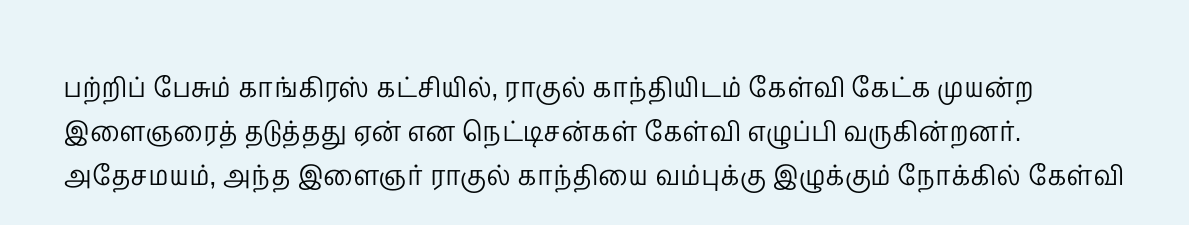பற்றிப் பேசும் காங்கிரஸ் கட்சியில், ராகுல் காந்தியிடம் கேள்வி கேட்க முயன்ற இளைஞரைத் தடுத்தது ஏன் என நெட்டிசன்கள் கேள்வி எழுப்பி வருகின்றனர்.
அதேசமயம், அந்த இளைஞர் ராகுல் காந்தியை வம்புக்கு இழுக்கும் நோக்கில் கேள்வி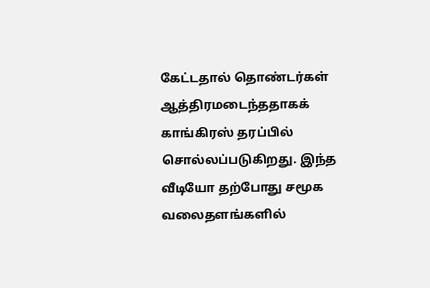கேட்டதால் தொண்டர்கள் ஆத்திரமடைந்ததாகக் காங்கிரஸ் தரப்பில் சொல்லப்படுகிறது. இந்த வீடியோ தற்போது சமூக வலைதளங்களில்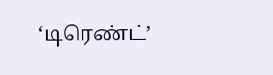‘டிரெண்ட்’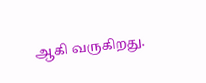ஆகி வருகிறது.